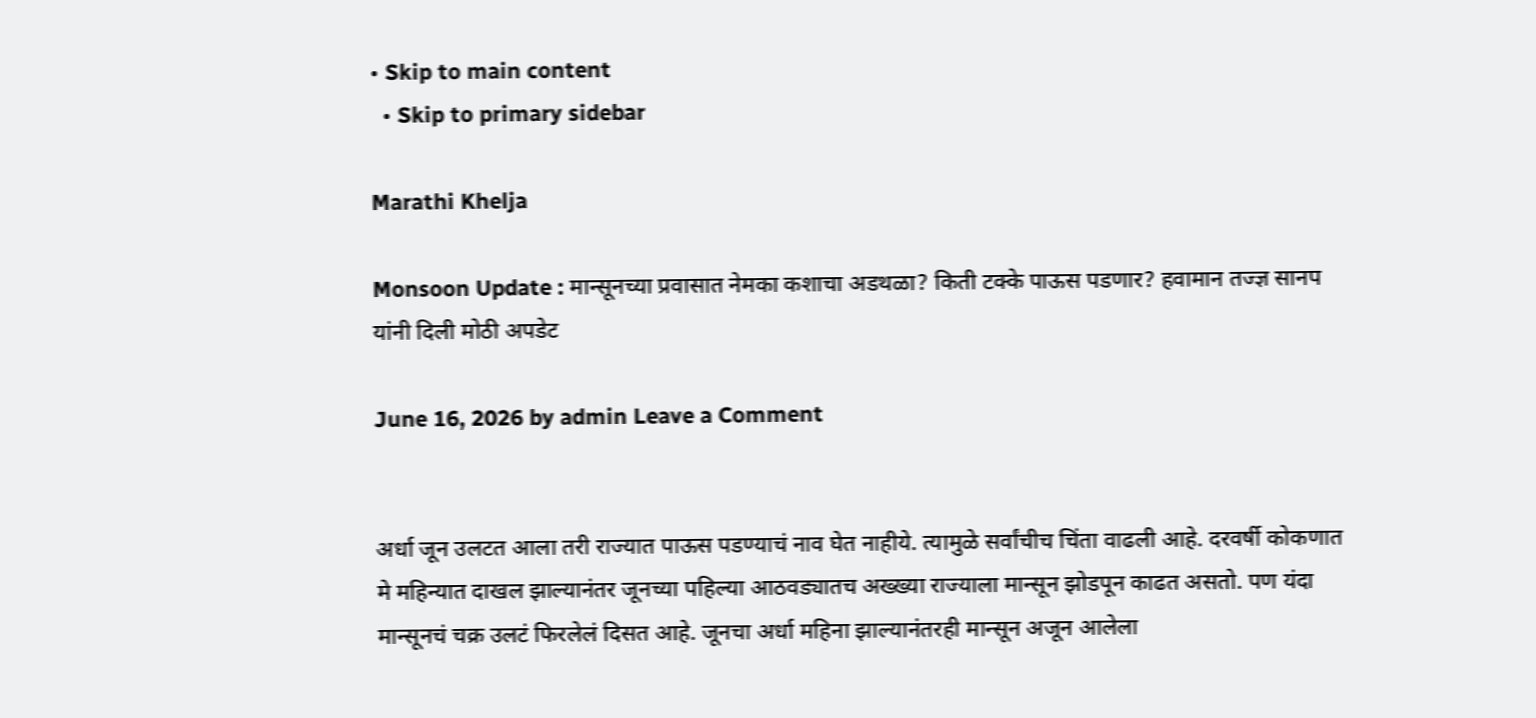• Skip to main content
  • Skip to primary sidebar

Marathi Khelja

Monsoon Update : मान्सूनच्या प्रवासात नेमका कशाचा अडथळा? किती टक्के पाऊस पडणार? हवामान तज्ज्ञ सानप यांनी दिली मोठी अपडेट

June 16, 2026 by admin Leave a Comment


अर्धा जून उलटत आला तरी राज्यात पाऊस पडण्याचं नाव घेत नाहीये. त्यामुळे सर्वांचीच चिंता वाढली आहे. दरवर्षी कोकणात मे महिन्यात दाखल झाल्यानंतर जूनच्या पहिल्या आठवड्यातच अख्ख्या राज्याला मान्सून झोडपून काढत असतो. पण यंदा मान्सूनचं चक्र उलटं फिरलेलं दिसत आहे. जूनचा अर्धा महिना झाल्यानंतरही मान्सून अजून आलेला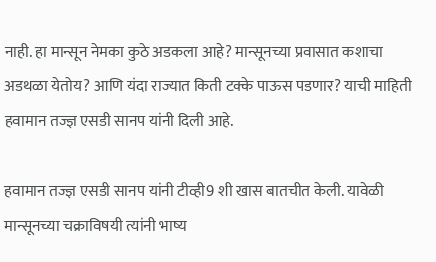नाही. हा मान्सून नेमका कुठे अडकला आहे? मान्सूनच्या प्रवासात कशाचा अडथळा येतोय? आणि यंदा राज्यात किती टक्के पाऊस पडणार? याची माहिती हवामान तज्ज्ञ एसडी सानप यांनी दिली आहे.

हवामान तज्ज्ञ एसडी सानप यांनी टीव्ही9 शी खास बातचीत केली. यावेळी मान्सूनच्या चक्राविषयी त्यांनी भाष्य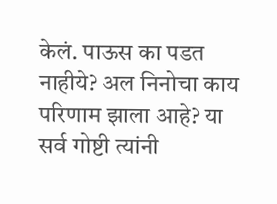केलं. पाऊस का पडत नाहीये? अल निनोचा काय परिणाम झाला आहे? या सर्व गोष्टी त्यांनी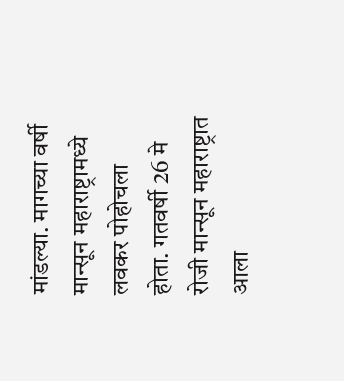मांडल्या. मागच्या वर्षी मान्सून महाराष्ट्रामध्ये लवकर पोहोचला होता. गतवर्षी 26 मे रोजी मान्सून महाराष्ट्रात आला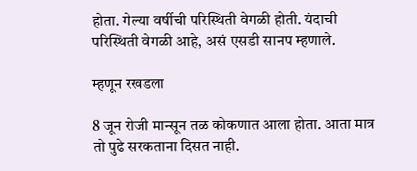होता. गेल्या वर्षीची परिस्थिती वेगळी होती. यंदाची परिस्थिती वेगळी आहे, असं एसडी सानप म्हणाले.

म्हणून रखडला

8 जून रोजी मान्सून तळ कोकणात आला होता. आता मात्र तो पुढे सरकताना दिसत नाही.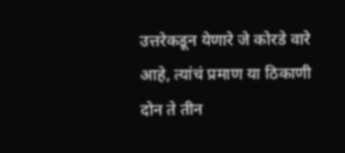उत्तरेकडून येणारे जे कोरडे वारे आहे, त्यांचं प्रमाण या ठिकाणी दोन ते तीन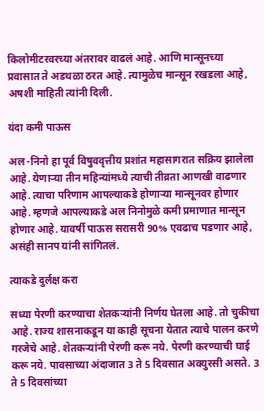किलोमीटरवरच्या अंतरावर वाढलं आहे. आणि मान्सूनच्या प्रवासात ते अडथळा ठरत आहे. त्यामुळेच मान्सून रखडला आहे, अषशी माहिती त्यांनी दिली.

यंदा कमी पाऊस

अल -निनो हा पूर्व विषुववृत्तीय प्रशांत महासागरात सक्रिय झालेला आहे. येणाऱ्या तीन महिन्यांमध्ये त्याची तीव्रता आणखी वाढणार आहे. त्याचा परिणाम आपल्याकडे होणाऱ्या मान्सूनवर होणार आहे. म्हणजे आपल्याकडे अल निनोमुळे कमी प्रमाणात मान्सून होणार आहे. यावर्षी पाऊस सरासरी 90% एवढाच पडणार आहे, असंही सानप यांनी सांगितलं.

त्याकडे दुर्लक्ष करा

सध्या पेरणी करण्याचा शेतकऱ्यांनी निर्णय घेतला आहे. तो चुकीचा आहे. राज्य शासनाकडून या काही सूचना येतात त्याचे पालन करणे गरजेचे आहे. शेतकऱ्यांनी पेरणी करू नये. पेरणी करण्याची घाई करू नये. पावसाच्या अंदाजात 3 ते 5 दिवसात अक्युरसी असते. 3 ते 5 दिवसांच्या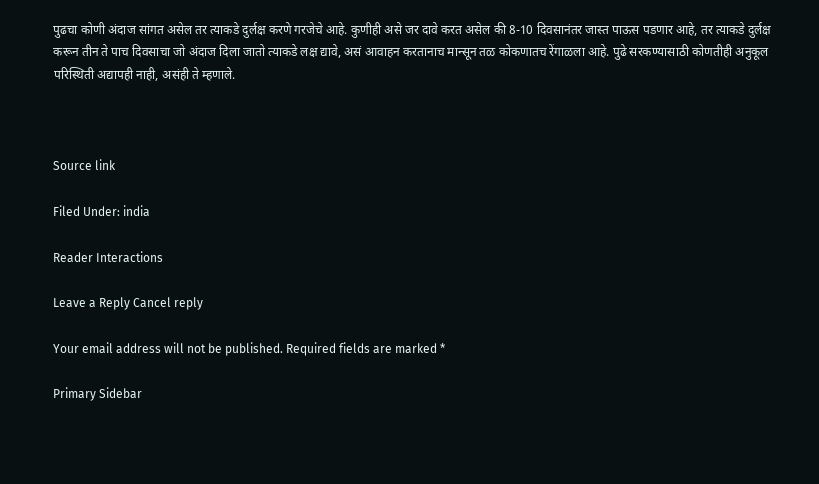पुढचा कोणी अंदाज सांगत असेल तर त्याकडे दुर्लक्ष करणे गरजेचे आहे. कुणीही असे जर दावे करत असेल की 8-10 दिवसानंतर जास्त पाऊस पडणार आहे, तर त्याकडे दुर्लक्ष करून तीन ते पाच दिवसाचा जो अंदाज दिला जातो त्याकडे लक्ष द्यावे, असं आवाहन करतानाच मान्सून तळ कोकणातच रेंगाळला आहे. पुढे सरकण्यासाठी कोणतीही अनुकूल परिस्थिती अद्यापही नाही, असंही ते म्हणाले.



Source link

Filed Under: india

Reader Interactions

Leave a Reply Cancel reply

Your email address will not be published. Required fields are marked *

Primary Sidebar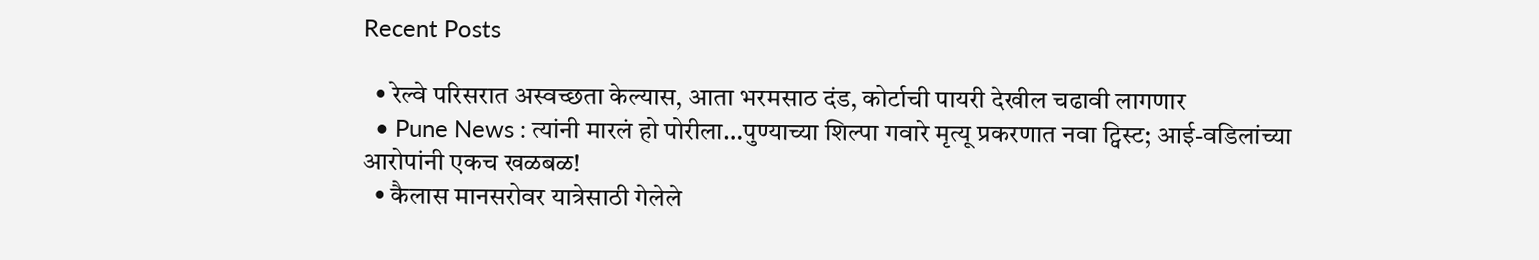Recent Posts

  • रेल्वे परिसरात अस्वच्छता केल्यास, आता भरमसाठ दंड, कोर्टाची पायरी देखील चढावी लागणार
  • Pune News : त्यांनी मारलं हो पोरीला…पुण्याच्या शिल्पा गवारे मृत्यू प्रकरणात नवा ट्विस्ट; आई-वडिलांच्या आरोपांनी एकच खळबळ!
  • कैलास मानसरोवर यात्रेसाठी गेलेले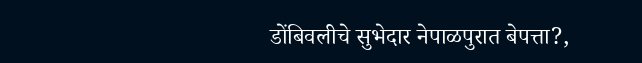डोंबिवलीचे सुभेदार नेपाळपुरात बेपत्ता?,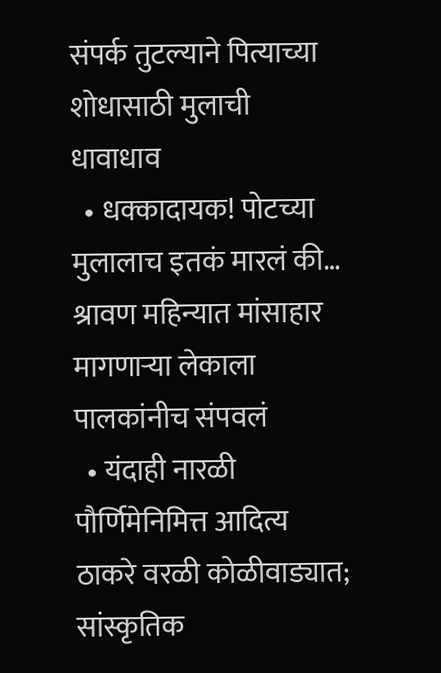संपर्क तुटल्याने पित्याच्या शोधासाठी मुलाची धावाधाव
  • धक्कादायक! पोटच्या मुलालाच इतकं मारलं की… श्रावण महिन्यात मांसाहार मागणाऱ्या लेकाला पालकांनीच संपवलं
  • यंदाही नारळी पौर्णिमेनिमित्त आदित्य ठाकरे वरळी कोळीवाड्यात; सांस्कृतिक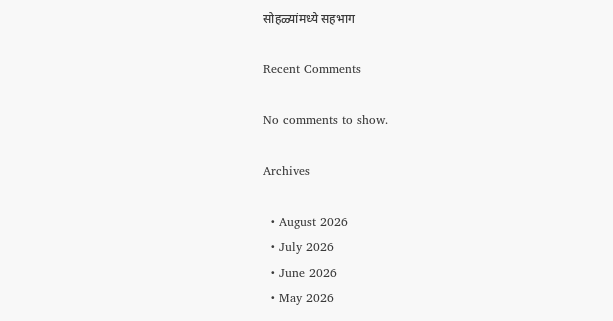सोहळ्यांमध्ये सहभाग

Recent Comments

No comments to show.

Archives

  • August 2026
  • July 2026
  • June 2026
  • May 2026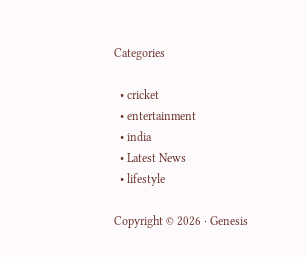Categories

  • cricket
  • entertainment
  • india
  • Latest News
  • lifestyle

Copyright © 2026 · Genesis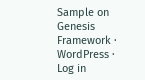Sample on Genesis Framework · WordPress · Log in